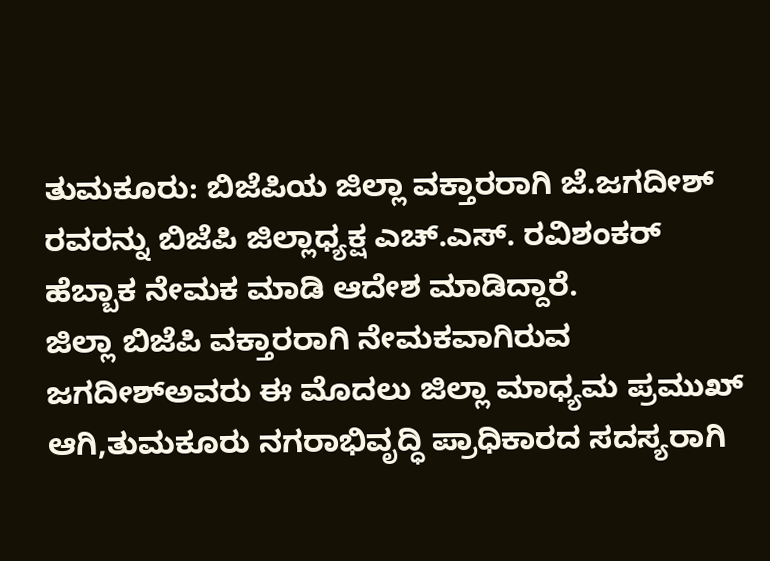ತುಮಕೂರು: ಬಿಜೆಪಿಯ ಜಿಲ್ಲಾ ವಕ್ತಾರರಾಗಿ ಜೆ.ಜಗದೀಶ್ ರವರನ್ನು ಬಿಜೆಪಿ ಜಿಲ್ಲಾಧ್ಯಕ್ಷ ಎಚ್.ಎಸ್. ರವಿಶಂಕರ್ ಹೆಬ್ಬಾಕ ನೇಮಕ ಮಾಡಿ ಆದೇಶ ಮಾಡಿದ್ದಾರೆ.
ಜಿಲ್ಲಾ ಬಿಜೆಪಿ ವಕ್ತಾರರಾಗಿ ನೇಮಕವಾಗಿರುವ ಜಗದೀಶ್ಅವರು ಈ ಮೊದಲು ಜಿಲ್ಲಾ ಮಾಧ್ಯಮ ಪ್ರಮುಖ್ ಆಗಿ,ತುಮಕೂರು ನಗರಾಭಿವೃದ್ಧಿ ಪ್ರಾಧಿಕಾರದ ಸದಸ್ಯರಾಗಿ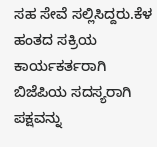ಸಹ ಸೇವೆ ಸಲ್ಲಿಸಿದ್ದರು.ಕೆಳ ಹಂತದ ಸಕ್ರಿಯ ಕಾರ್ಯಕರ್ತರಾಗಿ ಬಿಜೆಪಿಯ ಸದಸ್ಯರಾಗಿ ಪಕ್ಷವನ್ನು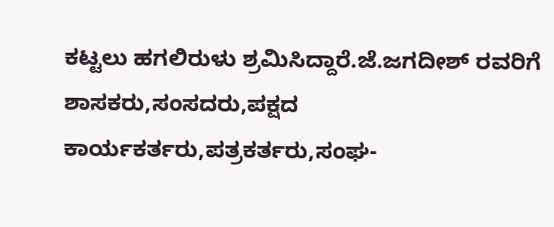ಕಟ್ಟಲು ಹಗಲಿರುಳು ಶ್ರಮಿಸಿದ್ದಾರೆ.ಜೆ.ಜಗದೀಶ್ ರವರಿಗೆ ಶಾಸಕರು,ಸಂಸದರು,ಪಕ್ಷದ ಕಾರ್ಯಕರ್ತರು,ಪತ್ರಕರ್ತರು,ಸಂಘ-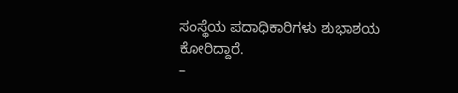ಸಂಸ್ಥೆಯ ಪದಾಧಿಕಾರಿಗಳು ಶುಭಾಶಯ ಕೋರಿದ್ದಾರೆ.
–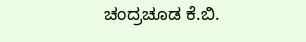ಚಂದ್ರಚೂಡ ಕೆ.ಬಿ.